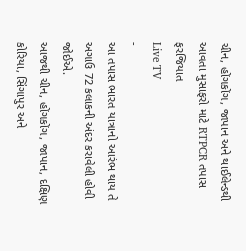ચીન, હોંગકોંગ, જાપાન અને થાઈલેન્ડથી આવતા મુસાફરો માટે RTPCR તપાસ ફરજિયાત
Live TV
-
આ તપાસ ભારત યાત્રાનો આરંભ થાય તે અગાઉ 72 કલાકની અંદર કરાવેલી હોવી જોઈએ.
આજથી ચીન, હોંગકોંગ, જાપાન, દક્ષિણ કોરિયા, સિંગાપુર અને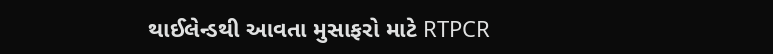થાઈલેન્ડથી આવતા મુસાફરો માટે RTPCR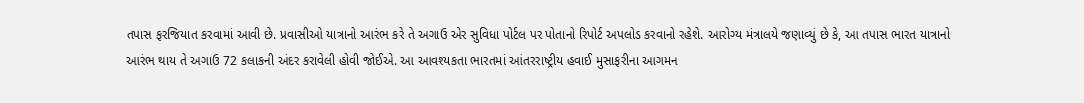તપાસ ફરજિયાત કરવામાં આવી છે. પ્રવાસીઓ યાત્રાનો આરંભ કરે તે અગાઉ એર સુવિધા પોર્ટલ પર પોતાનો રિપોર્ટ અપલોડ કરવાનો રહેશે. આરોગ્ય મંત્રાલયે જણાવ્યું છે કે, આ તપાસ ભારત યાત્રાનો આરંભ થાય તે અગાઉ 72 કલાકની અંદર કરાવેલી હોવી જોઈએ. આ આવશ્યકતા ભારતમાં આંતરરાષ્ટ્રીય હવાઈ મુસાફરીના આગમન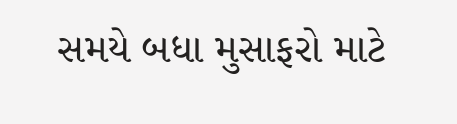સમયે બધા મુસાફરો માટે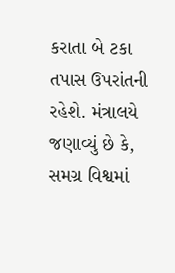કરાતા બે ટકા તપાસ ઉપરાંતની રહેશે. મંત્રાલયે જણાવ્યું છે કે, સમગ્ર વિશ્વમાં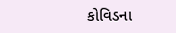કોવિડના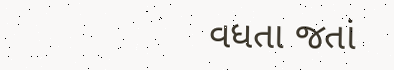વધતા જતાં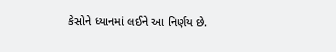કેસોને ધ્યાનમાં લઈને આ નિર્ણય છે.